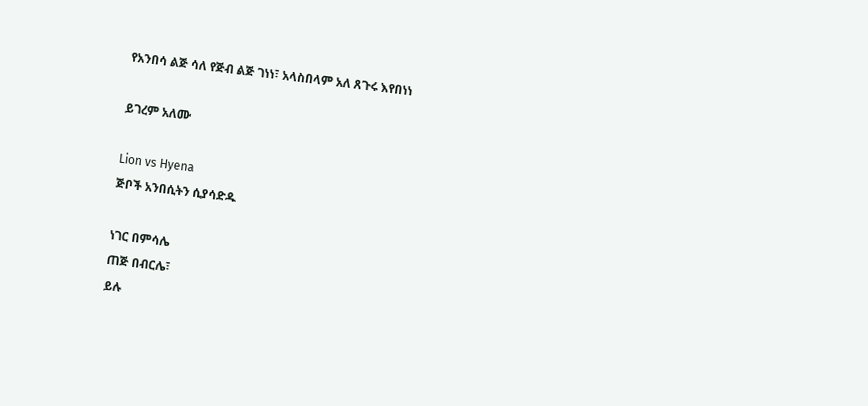የአንበሳ ልጅ ሳለ የጅብ ልጅ ገነነ፣ አላስበላም አለ ጸጉሩ እየበነነ

ይገረም አለሙ

Lion vs Hyena
ጅቦች አንበሲትን ሲያሳድዱ

ነገር በምሳሌ
ጠጅ በብርሌ፣
ይሉ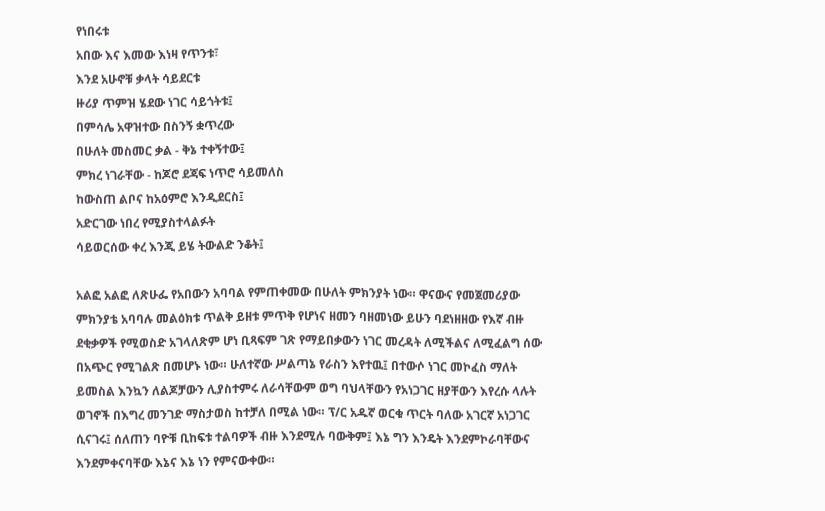የነበሩቱ
አበው እና እመው እነዛ የጥንቱ፣
እንደ አሁኖቹ ቃላት ሳይደርቱ
ዙሪያ ጥምዝ ሄደው ነገር ሳይጎትቱ፤
በምሳሌ አዋዝተው በስንኝ ቋጥረው
በሁለት መስመር ቃል - ቅኔ ተቀኝተው፤
ምክረ ነገራቸው - ከጆሮ ደጃፍ ነጥሮ ሳይመለስ
ከውስጠ ልቦና ከአዕምሮ እንዲደርስ፤
አድርገው ነበረ የሚያስተላልፉት
ሳይወርሰው ቀረ እንጂ ይሄ ትውልድ ንቆት፤

አልፎ አልፎ ለጽሁፌ የአበውን አባባል የምጠቀመው በሁለት ምክንያት ነው። ዋናውና የመጀመሪያው ምክንያቴ አባባሉ መልዕክቱ ጥልቅ ይዘቱ ምጥቅ የሆነና ዘመን ባዘመነው ይሁን ባደነዘዘው የእኛ ብዙ ደቂቃዎች የሚወስድ አገላለጽም ሆነ ቢጻፍም ገጽ የማይበቃውን ነገር መረዳት ለሚችልና ለሚፈልግ ሰው በአጭር የሚገልጽ በመሆኑ ነው። ሁለተኛው ሥልጣኔ የራስን እየተዉ፤ በተውሶ ነገር መኮፈስ ማለት ይመስል እንኳን ለልጆቻውን ሊያስተምሩ ለራሳቸውም ወግ ባህላቸውን የአነጋገር ዘያቸውን እየረሱ ላሉት ወገኖች በእግረ መንገድ ማስታወስ ከተቻለ በሚል ነው። ፕ/ር አዱኛ ወርቁ ጥርት ባለው አገርኛ አነጋገር ሲናገሩ፤ ሰለጠን ባዮቹ ቢከፍቱ ተልባዎች ብዙ እንደሚሉ ባውቅም፤ እኔ ግን እንዴት እንደምኮራባቸውና እንደምቀናባቸው እኔና እኔ ነን የምናውቀው።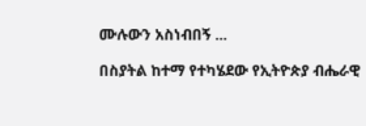ሙሉውን አስነብበኝ ...

በስያትል ከተማ የተካሄደው የኢትዮጵያ ብሔራዊ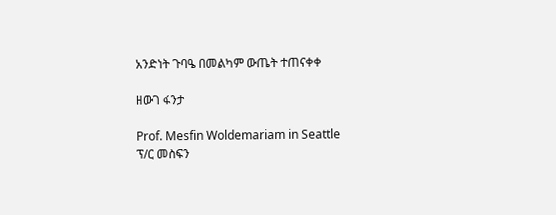አንድነት ጉባዔ በመልካም ውጤት ተጠናቀቀ

ዘውገ ፋንታ

Prof. Mesfin Woldemariam in Seattle
ፕ/ር መስፍን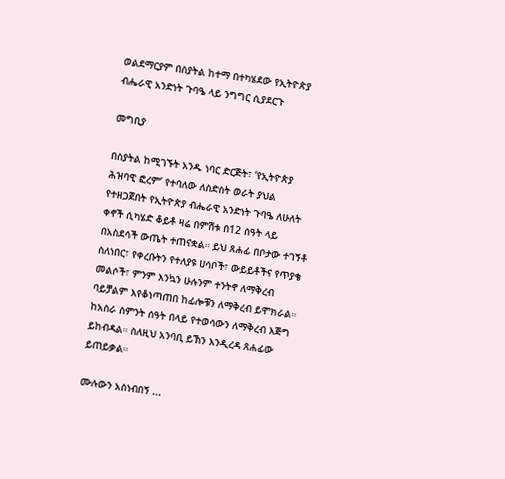ወልደማርያም በስያትል ከተማ በተካሄደው የኢትዮጵያ ብሔራዊ አንድነት ጉባዔ ላይ ንግግር ሲያደርጉ

መግቢያ

በስያትል ከሚገኙት አንዱ ነባር ድርጅት፣ ‘የኢትዮጵያ ሕዝባዊ ፎረም’ የተባለው ለስድስት ወራት ያህል የተዘጋጀበት የኢትዮጵያ ብሔራዊ አንድነት ጉባዔ ለሁለት ቀኖች ሲካሄድ ቆይቶ ዛሬ በምሽቱ በ12 ሰዓት ላይ በአስደሳች ውጤት ተጠናቋል። ይህ ጸሐፊ በቦታው ተገኝቶ ስለነበር፣ የቀረቡትን የተለያዩ ሀሳቦች፣ ውይይቶችና የጥያቄ መልሶች፣ ምንም እንኳን ሁሉንም ተንትኖ ለማቅረብ ባይቻልም እየቆነጣጠበ ከፊሎቹን ለማቅረብ ይሞክራል። ከአስራ ስምንት ሰዓት በላይ የተወሳውን ለማቅረብ እጅግ ይከብዳል። ስለዚህ አንባቢ ይኽን እንዲረዳ ጸሐፊው ይጠይቃል።

ሙሉውን አስነብበኝ ...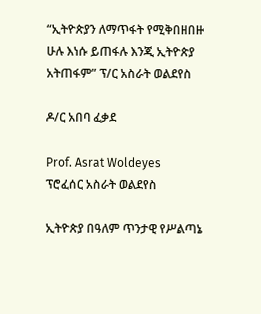“ኢትዮጵያን ለማጥፋት የሚቅበዘበዙ ሁሉ እነሱ ይጠፋሉ እንጂ ኢትዮጵያ አትጠፋም” ፕ/ር አስራት ወልደየስ

ዶ/ር አበባ ፈቃደ

Prof. Asrat Woldeyes
ፕሮፈሰር አስራት ወልደየስ

ኢትዮጵያ በዓለም ጥንታዊ የሥልጣኔ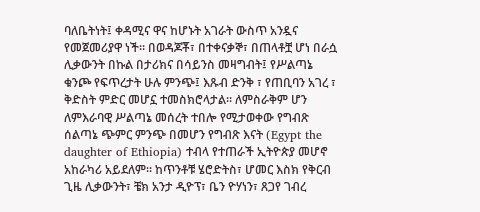ባለቤትነት፤ ቀዳሚና ዋና ከሆኑት አገራት ውስጥ አንዷና የመጀመሪያዋ ነች። በወዳጆቾ፣ በተቀናቃኞ፣ በጠላቶቿ ሆነ በራሷ ሊቃውንት በኩል በታሪክና በሳይንስ መዛግብት፤ የሥልጣኔ ቁንጮ የፍጥረታት ሁሉ ምንጭ፤ እጹብ ድንቅ ፣ የጠቢባን አገረ ፣ ቅድስት ምድር መሆኗ ተመስክሮላታል። ለምስራቅም ሆን ለምእራባዊ ሥልጣኔ መሰረት ተበሎ የሚታወቀው የግብጽ ሰልጣኔ ጭምር ምንጭ በመሆን የግብጽ እናት (Egypt the daughter of Ethiopia) ተብላ የተጠራች ኢትዮጵያ መሆኖ አከራካሪ አይደለም። ከጥንቶቹ ሄሮድትስ፣ ሆመር እስክ የቅርብ ጊዜ ሊቃውንት፣ ቼክ አንታ ዲዮፕ፣ ቤን ዮሃነን፣ ጸጋየ ገብረ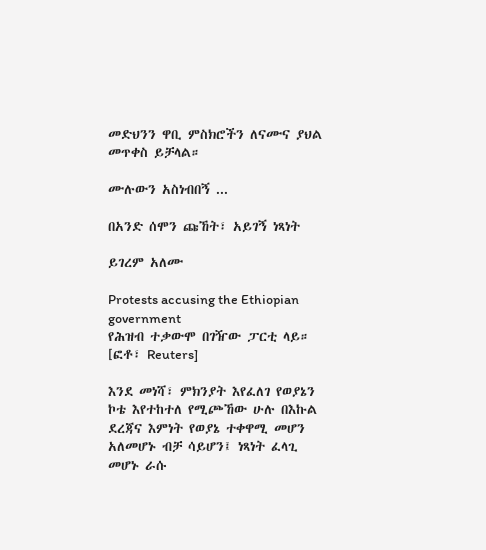መድህንን ዋቢ ምስክሮችን ለናሙና ያህል መጥቀስ ይቻላል።

ሙሉውን አስነብበኝ ...

በአንድ ሰሞን ጩኸት፣ አይገኝ ነጻነት

ይገረም አለሙ

Protests accusing the Ethiopian government
የሕዝብ ተቃውሞ በገዥው ፓርቲ ላይ። [ፎቶ፣ Reuters]

እንደ መነሻ፣ ምክንያት እየፈለገ የወያኔን ኮቴ እየተከተለ የሚጮኸው ሁሉ በእኩል ደረጃና እምነት የወያኔ ተቀዋሚ መሆን አለመሆኑ ብቻ ሳይሆን፤ ነጻነት ፈላጊ መሆኑ ራሱ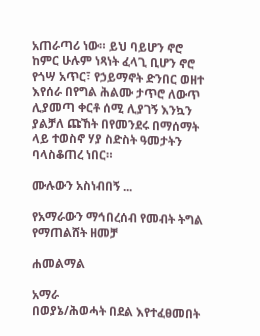አጠራጣሪ ነው። ይህ ባይሆን ኖሮ ከምር ሁሉም ነጻነት ፈላጊ ቢሆን ኖሮ የጎሣ አጥር፣ የኃይማኖት ድንበር ወዘተ እየሰራ በየግል ሕልሙ ታጥሮ ለውጥ ሊያመጣ ቀርቶ ሰሚ ሊያገኝ እንኳን ያልቻለ ጩኸት በየመንደሩ በማሰማት ላይ ተወስኖ ሃያ ስድስት ዓመታትን ባላስቆጠረ ነበር።

ሙሉውን አስነብበኝ ...

የአማራውን ማኅበረሰብ የመብት ትግል የማጠልሸት ዘመቻ

ሐመልማል

አማራ
በወያኔ/ሕወሓት በደል እየተፈፀመበት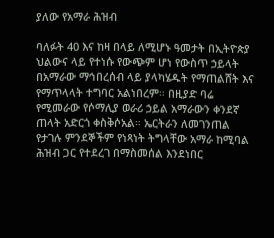ያለው የአማራ ሕዝብ

ባለፉት 40 እና ከዛ በላይ ለሚሆኑ ዓመታት በኢትዮጵያ ህልውና ላይ የተነሱ የውጭም ሆነ የውስጥ ኃይላት በአማራው ማኅበረሰብ ላይ ያላካሄዱት የማጠልሸት እና የማጥላላት ተግባር አልነበረም። በዚያድ ባሬ የሚመራው የሶማሊያ ወራሪ ኃይል አማራውን ቀንደኛ ጠላት አድርጎ ቀስቅሶአል። ኤርትራን ለመገንጠል የታገሉ ምንደኞችም የነጻነት ትግላቸው አማራ ከሚባል ሕዝብ ጋር የተደረገ በማስመሰል እንደነበር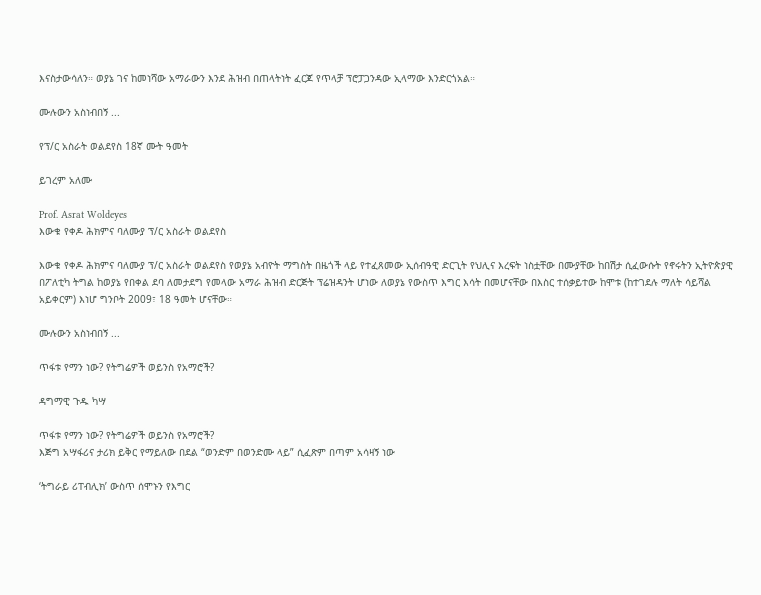እናስታውሳለን። ወያኔ ገና ከመነሻው አማራውን እንደ ሕዝብ በጠላትነት ፈርጆ የጥላቻ ፕሮፓጋንዳው ኢላማው እንድርጎአል።

ሙሉውን አስነብበኝ ...

የፕ/ር አስራት ወልደየስ 18ኛ ሙት ዓመት

ይገረም አለሙ

Prof. Asrat Woldeyes
እውቁ የቀዶ ሕክምና ባለሙያ ፕ/ር አስራት ወልደየስ

እውቁ የቀዶ ሕክምና ባለሙያ ፕ/ር አስራት ወልደየስ የወያኔ አብዮት ማግስት በዜጎች ላይ የተፈጸመው ኢሰብዓዊ ድርጊት የህሊና እረፍት ነስቷቸው በሙያቸው ከበሽታ ሲፈውሱት የኖሩትን ኢትዮጵያዊ በፖለቲካ ትግል ከወያኔ የበቀል ደባ ለመታደግ የመላው አማራ ሕዝብ ድርጅት ፕሬዝዳንት ሆነው ለወያኔ የውስጥ እግር እሳት በመሆናቸው በእስር ተሰቃይተው ከሞቱ (ከተገደሉ ማለት ሳይሻል አይቀርም) እነሆ ግንቦት 2009፣ 18 ዓመት ሆናቸው።

ሙሉውን አስነብበኝ ...

ጥፋቱ የማን ነው? የትግሬዎች ወይንስ የአማሮች?

ዳግማዊ ጉዱ ካሣ

ጥፋቱ የማን ነው? የትግሬዎች ወይንስ የአማሮች?
እጅግ አሣፋሪና ታሪክ ይቅር የማይለው በደል “ወንድም በወንድሙ ላይ” ሲፈጽም በጣም አሳዛኝ ነው

‘ትግራይ ሪፐብሊክ’ ውስጥ ሰሞኑን የእግር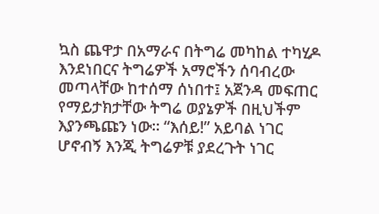ኳስ ጨዋታ በአማራና በትግሬ መካከል ተካሂዶ እንደነበርና ትግሬዎች አማሮችን ሰባብረው መጣላቸው ከተሰማ ሰነበተ፤ አጀንዳ መፍጠር የማይታክታቸው ትግሬ ወያኔዎች በዚህችም እያንጫጩን ነው። “እሰይ!” አይባል ነገር ሆኖብኝ እንጂ ትግሬዎቹ ያደረጉት ነገር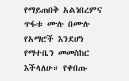የማይጠበቅ አልነበረምና ጥፋቱ ሙሉ በሙሉ የአማሮች እንደሆነ የማተቤን መመስከር እችላለሁ። የቀበጡ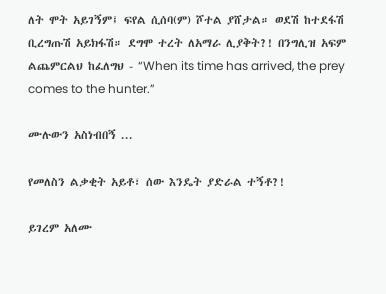ለት ሞት አይገኝም፤ ፍየል ሲሰባ(ም) ሾተል ያሸታል። ወደሽ ከተደፋሽ ቢረግጡሽ አይክፋሽ። ደግሞ ተረት ለአማራ ሊያቅት?! በንግሊዝ አፍም ልጨምርልህ ከፈለግህ - “When its time has arrived, the prey comes to the hunter.”

ሙሉውን አስነብበኝ ...

የመለስን ልቃቂት አይቶ፣ ሰው እንዴት ያድራል ተኝቶ?!

ይገረም አለሙ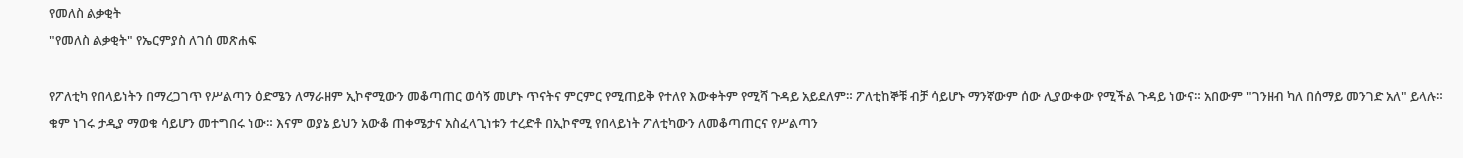የመለስ ልቃቂት
"የመለስ ልቃቂት" የኤርምያስ ለገሰ መጽሐፍ

የፖለቲካ የበላይነትን በማረጋገጥ የሥልጣን ዕድሜን ለማራዘም ኢኮኖሚውን መቆጣጠር ወሳኝ መሆኑ ጥናትና ምርምር የሚጠይቅ የተለየ እውቀትም የሚሻ ጉዳይ አይደለም። ፖለቲከኞቹ ብቻ ሳይሆኑ ማንኛውም ሰው ሊያውቀው የሚችል ጉዳይ ነውና። አበውም "ገንዘብ ካለ በሰማይ መንገድ አለ" ይላሉ። ቁም ነገሩ ታዲያ ማወቁ ሳይሆን መተግበሩ ነው። እናም ወያኔ ይህን አውቆ ጠቀሜታና አስፈላጊነቱን ተረድቶ በኢኮኖሚ የበላይነት ፖለቲካውን ለመቆጣጠርና የሥልጣን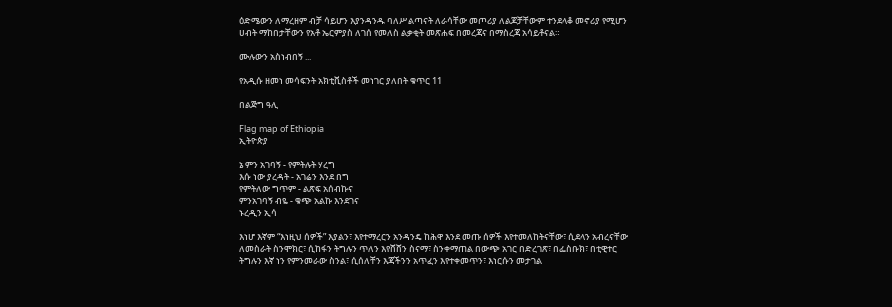ዕድሜውን ለማረዘም ብቻ ሳይሆን እያንዳንዱ ባለሥልጣናት ለራሳቸው መጦሪያ ለልጆቻቸውም ተንደላቆ መኖሪያ የሚሆን ሀብት ማከበታቸውን የአቶ ኤርምያስ ለገሰ የመለስ ልቃቂት መጽሐፍ በመረጃና በማስረጃ አሳይቶናል።

ሙሉውን አስነብበኝ ...

የአዲሱ ዘመነ መሳፍንት አክቲቪስቶች መነገር ያለበት ቁጥር 11

በልጅግ ዓሊ

Flag map of Ethiopia
ኢትዮጵያ

ኔ ምን አገባኝ - የምትሉት ሃረግ
እሱ ነው ያረዳት - አገሬን እንደ በግ
የምትለው ግጥም - ልጽፍ አሰብኩና
ምንአገባኝ ብዬ - ቁጭ አልኩ እንደገና
ኑረዲን ኢሳ

እነሆ እኛም “እነዚህ ሰዎች” እያልን፣ እየተማረርን አንዳንዴ ከሕዋ እንደ መጡ ሰዎች እየተመለከትናቸው፣ ሲደላን አብረናቸው ለመስራት ስንሞክር፣ ሲከፋን ትግሉን ጥለን እየሸሸን ስናማ፣ ስንቀማጠል በውጭ አገር በድረገጽ፣ በፌስቡክ፣ በቲዊተር ትግሉን እኛ ነን የምንመራው ስንል፣ ሲሰለቸን እጃችንን አጥፈን እየተቀመጥን፣ እነርሱን መታገል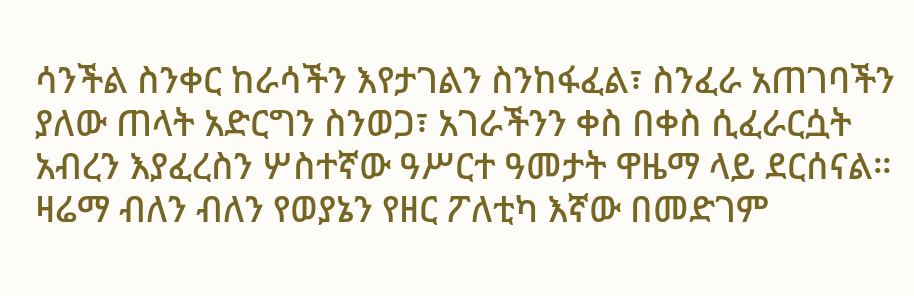ሳንችል ስንቀር ከራሳችን እየታገልን ስንከፋፈል፣ ስንፈራ አጠገባችን ያለው ጠላት አድርግን ስንወጋ፣ አገራችንን ቀስ በቀስ ሲፈራርሷት አብረን እያፈረስን ሦስተኛው ዓሥርተ ዓመታት ዋዜማ ላይ ደርሰናል። ዛሬማ ብለን ብለን የወያኔን የዘር ፖለቲካ እኛው በመድገም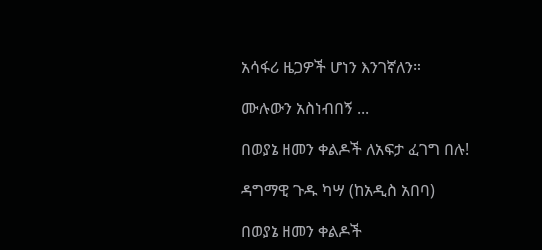አሳፋሪ ዜጋዎች ሆነን እንገኛለን።

ሙሉውን አስነብበኝ ...

በወያኔ ዘመን ቀልዶች ለአፍታ ፈገግ በሉ!

ዳግማዊ ጉዱ ካሣ (ከአዲስ አበባ)

በወያኔ ዘመን ቀልዶች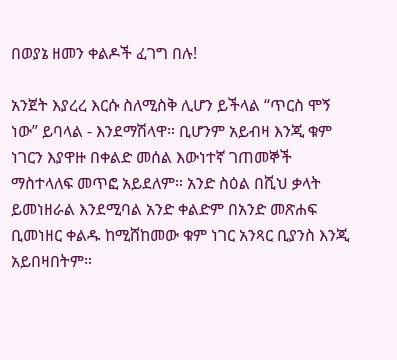በወያኔ ዘመን ቀልዶች ፈገግ በሉ!

አንጀት እያረረ እርሱ ስለሚስቅ ሊሆን ይችላል “ጥርስ ሞኝ ነው” ይባላል - እንደማሽላዋ። ቢሆንም አይብዛ እንጂ ቁም ነገርን እያዋዙ በቀልድ መሰል እውነተኛ ገጠመኞች ማስተላለፍ መጥፎ አይደለም። አንድ ስዕል በሺህ ቃላት ይመነዘራል እንደሚባል አንድ ቀልድም በአንድ መጽሐፍ ቢመነዘር ቀልዱ ከሚሸከመው ቁም ነገር አንጻር ቢያንስ እንጂ አይበዛበትም።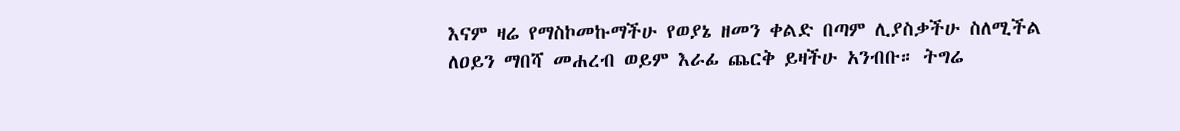እናም ዛሬ የማስኮመኩማችሁ የወያኔ ዘመን ቀልድ በጣም ሊያስቃችሁ ስለሚችል ለዐይን ማበሻ መሐረብ ወይም እራፊ ጨርቅ ይዛችሁ አንብቡ። ትግሬ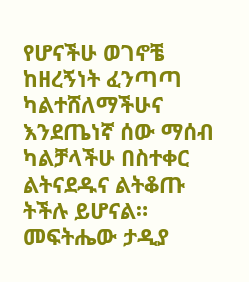የሆናችሁ ወገኖቼ ከዘረኝነት ፈንጣጣ ካልተሸለማችሁና እንደጤነኛ ሰው ማሰብ ካልቻላችሁ በስተቀር ልትናደዱና ልትቆጡ ትችሉ ይሆናል። መፍትሔው ታዲያ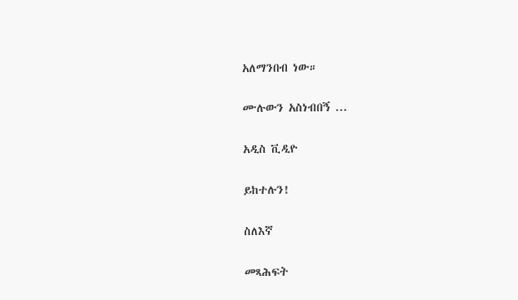አለማንበብ ነው።

ሙሉውን አስነብበኝ ...

አዲስ ቪዲዮ

ይከተሉን!

ስለእኛ

መጻሕፍት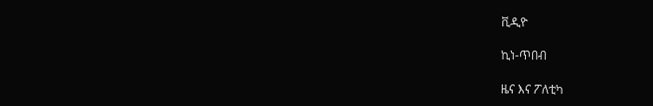ቪዲዮ

ኪነ-ጥበብ

ዜና እና ፖለቲካ